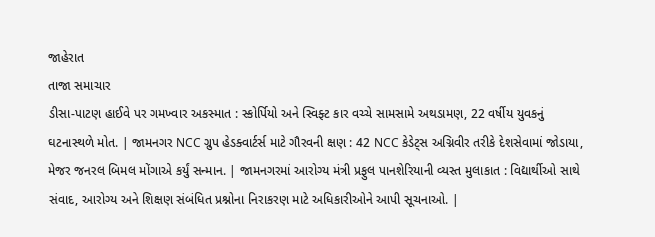જાહેરાત
તાજા સમાચાર
ડીસા-પાટણ હાઈવે પર ગમખ્વાર અકસ્માત : સ્કોર્પિયો અને સ્વિફ્ટ કાર વચ્ચે સામસામે અથડામણ, 22 વર્ષીય યુવકનું ઘટનાસ્થળે મોત. | જામનગર NCC ગ્રુપ હેડક્વાર્ટર્સ માટે ગૌરવની ક્ષણ : 42 NCC કેડેટ્સ અગ્નિવીર તરીકે દેશસેવામાં જોડાયા, મેજર જનરલ બિમલ મોંગાએ કર્યું સન્માન. | જામનગરમાં આરોગ્ય મંત્રી પ્રફુલ પાનશેરિયાની વ્યસ્ત મુલાકાત : વિદ્યાર્થીઓ સાથે સંવાદ, આરોગ્ય અને શિક્ષણ સંબંધિત પ્રશ્નોના નિરાકરણ માટે અધિકારીઓને આપી સૂચનાઓ. |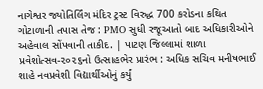નાગેશ્વર જ્યોતિર્લિંગ મંદિર ટ્રસ્ટ વિરુદ્ધ 700 કરોડના કથિત ગોટાળાની તપાસ તેજ : PMO સુધી રજૂઆતો બાદ અધિકારીઓને અહેવાલ સોંપવાની તાકીદ. | પાટણ જિલ્લામાં શાળા પ્રવેશોત્સવ-૨૦૨૬નો ઉત્સાહભેર પ્રારંભ : અધિક સચિવ મનીષભાઈ શાહે નવપ્રવેશી વિદ્યાર્થીઓનું કર્યું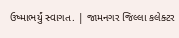ઉષ્માભર્યું સ્વાગત. | જામનગર જિલ્લા કલેક્ટર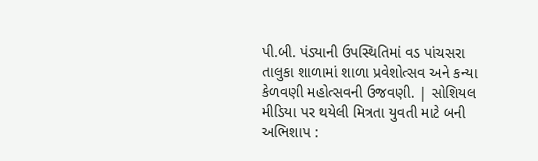પી.બી. પંડ્યાની ઉપસ્થિતિમાં વડ પાંચસરા તાલુકા શાળામાં શાળા પ્રવેશોત્સવ અને કન્યા કેળવણી મહોત્સવની ઉજવણી. | સોશિયલ મીડિયા પર થયેલી મિત્રતા યુવતી માટે બની અભિશાપ :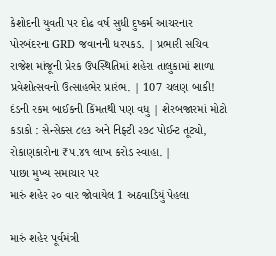કેશોદની યુવતી પર દોઢ વર્ષ સુધી દુષ્કર્મ આચરનાર પોરબંદરના GRD જવાનની ધરપકડ. | પ્રભારી સચિવ રાજેશ માંજૂની પ્રેરક ઉપસ્થિતિમાં શહેરા તાલુકામાં શાળા પ્રવેશોત્સવનો ઉત્સાહભેર પ્રારંભ. | 107 ચલણ બાકી! દંડની રકમ બાઈકની કિંમતથી પણ વધુ | શેરબજારમાં મોટો કડાકો : સેન્સેક્સ ૮૯૩ અને નિફ્ટી ૨૭૮ પોઈન્ટ તૂટ્યો, રોકાણકારોના ₹૫.૪૧ લાખ કરોડ સ્વાહા. |
પાછા મુખ્ય સમાચાર પર
મારું શહેર ૨૦ વાર જોવાયેલ 1 અઠવાડિયું પેહલા

મારું શહેર પૂર્વમંત્રી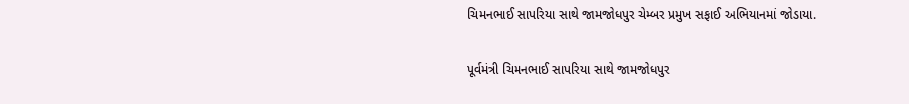ચિમનભાઈ સાપરિયા સાથે જામજોધપુર ચેમ્બર પ્રમુખ સફાઈ અભિયાનમાં જોડાયા.

પૂર્વમંત્રી ચિમનભાઈ સાપરિયા સાથે જામજોધપુર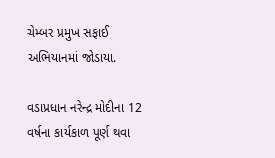ચેમ્બર પ્રમુખ સફાઈ અભિયાનમાં જોડાયા.

વડાપ્રધાન નરેન્દ્ર મોદીના 12 વર્ષના કાર્યકાળ પૂર્ણ થવા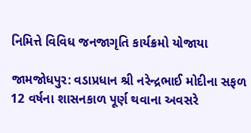નિમિત્તે વિવિધ જનજાગૃતિ કાર્યક્રમો યોજાયા

જામજોધપુર: વડાપ્રધાન શ્રી નરેન્દ્રભાઈ મોદીના સફળ 12 વર્ષના શાસનકાળ પૂર્ણ થવાના અવસરે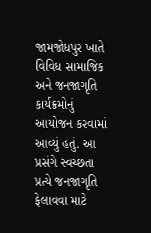જામજોધપુર ખાતે વિવિધ સામાજિક અને જનજાગૃતિ કાર્યક્રમોનું આયોજન કરવામાં આવ્યું હતું. આ પ્રસંગે સ્વચ્છતા પ્રત્યે જનજાગૃતિ ફેલાવવા માટે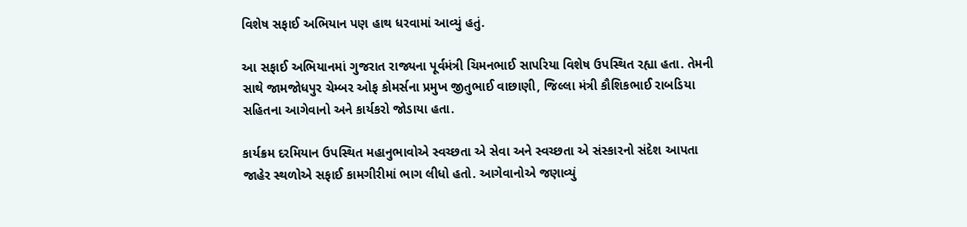વિશેષ સફાઈ અભિયાન પણ હાથ ધરવામાં આવ્યું હતું.

આ સફાઈ અભિયાનમાં ગુજરાત રાજ્યના પૂર્વમંત્રી ચિમનભાઈ સાપરિયા વિશેષ ઉપસ્થિત રહ્યા હતા. તેમની સાથે જામજોધપુર ચેમ્બર ઓફ કોમર્સના પ્રમુખ જીતુભાઈ વાછાણી, જિલ્લા મંત્રી કૌશિકભાઈ રાબડિયા સહિતના આગેવાનો અને કાર્યકરો જોડાયા હતા.

કાર્યક્રમ દરમિયાન ઉપસ્થિત મહાનુભાવોએ સ્વચ્છતા એ સેવા અને સ્વચ્છતા એ સંસ્કારનો સંદેશ આપતા જાહેર સ્થળોએ સફાઈ કામગીરીમાં ભાગ લીધો હતો. આગેવાનોએ જણાવ્યું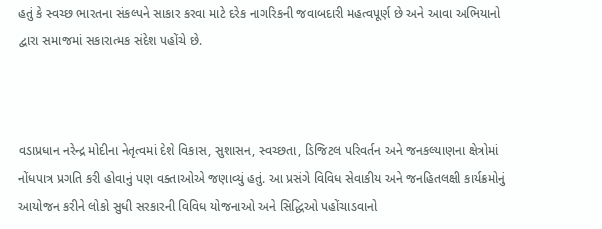હતું કે સ્વચ્છ ભારતના સંકલ્પને સાકાર કરવા માટે દરેક નાગરિકની જવાબદારી મહત્વપૂર્ણ છે અને આવા અભિયાનો દ્વારા સમાજમાં સકારાત્મક સંદેશ પહોંચે છે.



વડાપ્રધાન નરેન્દ્ર મોદીના નેતૃત્વમાં દેશે વિકાસ, સુશાસન, સ્વચ્છતા, ડિજિટલ પરિવર્તન અને જનકલ્યાણના ક્ષેત્રોમાં નોંધપાત્ર પ્રગતિ કરી હોવાનું પણ વક્તાઓએ જણાવ્યું હતું. આ પ્રસંગે વિવિધ સેવાકીય અને જનહિતલક્ષી કાર્યક્રમોનું આયોજન કરીને લોકો સુધી સરકારની વિવિધ યોજનાઓ અને સિદ્ધિઓ પહોંચાડવાનો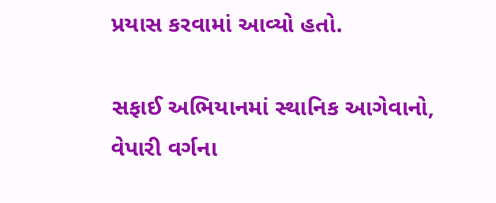પ્રયાસ કરવામાં આવ્યો હતો.

સફાઈ અભિયાનમાં સ્થાનિક આગેવાનો, વેપારી વર્ગના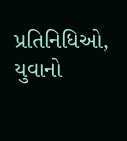પ્રતિનિધિઓ, યુવાનો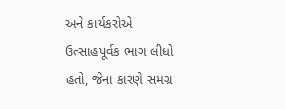અને કાર્યકરોએ ઉત્સાહપૂર્વક ભાગ લીધો હતો, જેના કારણે સમગ્ર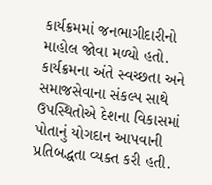કાર્યક્રમમાં જનભાગીદારીનો માહોલ જોવા મળ્યો હતો. કાર્યક્રમના અંતે સ્વચ્છતા અને સમાજસેવાના સંકલ્પ સાથે ઉપસ્થિતોએ દેશના વિકાસમાં પોતાનું યોગદાન આપવાની પ્રતિબદ્ધતા વ્યક્ત કરી હતી.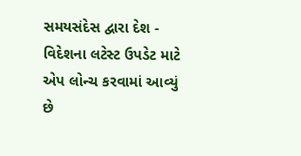સમયસંદેસ દ્વારા દેશ - વિદેશના લટેસ્ટ ઉપડેટ માટે એપ લોન્ચ કરવામાં આવ્યું છે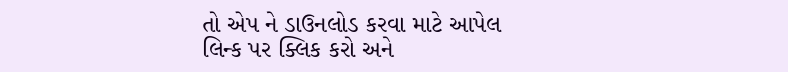તો એપ ને ડાઉનલોડ કરવા માટે આપેલ લિન્ક પર ક્લિક કરો અને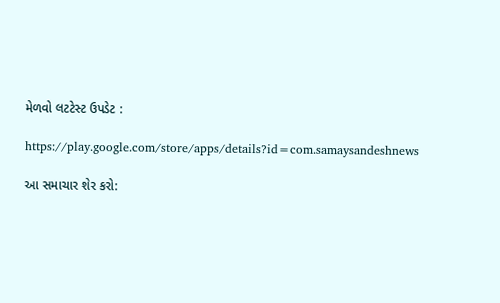મેળવો લટટેસ્ટ ઉપડેટ :

https://play.google.com/store/apps/details?id=com.samaysandeshnews

આ સમાચાર શેર કરો: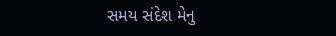સમય સંદેશ મેનુ